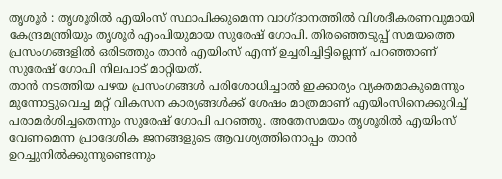തൃശൂർ : തൃശൂരിൽ എയിംസ് സ്ഥാപിക്കുമെന്ന വാഗ്ദാനത്തിൽ വിശദീകരണവുമായി കേന്ദ്രമന്ത്രിയും തൃശൂർ എംപിയുമായ സുരേഷ് ഗോപി. തിരഞ്ഞെടുപ്പ് സമയത്തെ പ്രസംഗങ്ങളിൽ ഒരിടത്തും താൻ എയിംസ് എന്ന് ഉച്ചരിച്ചിട്ടില്ലെന്ന് പറഞ്ഞാണ് സുരേഷ് ഗോപി നിലപാട് മാറ്റിയത്.
താൻ നടത്തിയ പഴയ പ്രസംഗങ്ങൾ പരിശോധിച്ചാൽ ഇക്കാര്യം വ്യക്തമാകുമെന്നും മുന്നോട്ടുവെച്ച മറ്റ് വികസന കാര്യങ്ങൾക്ക് ശേഷം മാത്രമാണ് എയിംസിനെക്കുറിച്ച് പരാമർശിച്ചതെന്നും സുരേഷ് ഗോപി പറഞ്ഞു. അതേസമയം തൃശൂരിൽ എയിംസ് വേണമെന്ന പ്രാദേശിക ജനങ്ങളുടെ ആവശ്യത്തിനൊപ്പം താൻ ഉറച്ചുനിൽക്കുന്നുണ്ടെന്നും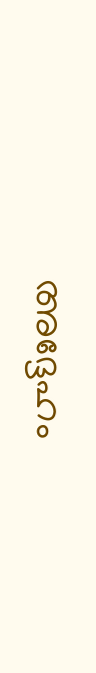അദ്ദേഹം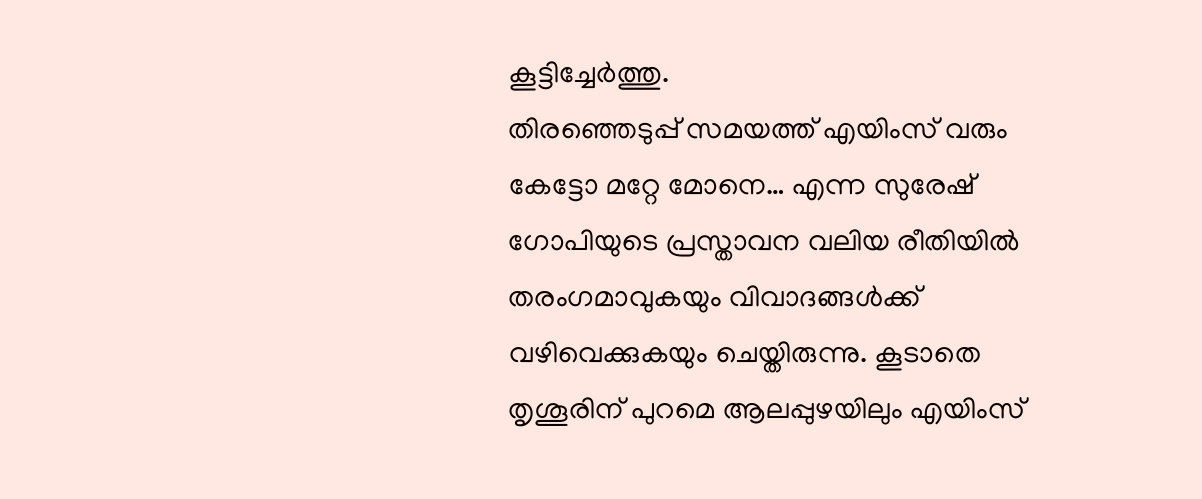കൂട്ടിച്ചേർത്തു.
തിരഞ്ഞെടുപ്പ് സമയത്ത് എയിംസ് വരും കേട്ടോ മറ്റേ മോനെ… എന്ന സുരേഷ് ഗോപിയുടെ പ്രസ്താവന വലിയ രീതിയിൽ തരംഗമാവുകയും വിവാദങ്ങൾക്ക് വഴിവെക്കുകയും ചെയ്തിരുന്നു. കൂടാതെ തൃശൂരിന് പുറമെ ആലപ്പുഴയിലും എയിംസ്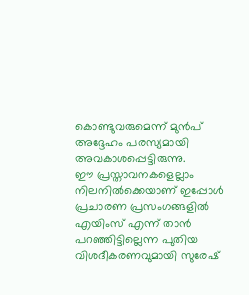കൊണ്ടുവരുമെന്ന് മുൻപ് അദ്ദേഹം പരസ്യമായി അവകാശപ്പെട്ടിരുന്നു.
ഈ പ്രസ്താവനകളെല്ലാം നിലനിൽക്കെയാണ് ഇപ്പോൾ പ്രചാരണ പ്രസംഗങ്ങളിൽ എയിംസ് എന്ന് താൻ പറഞ്ഞിട്ടില്ലെന്ന പുതിയ വിശദീകരണവുമായി സുരേഷ്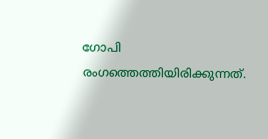ഗോപി രംഗത്തെത്തിയിരിക്കുന്നത്.